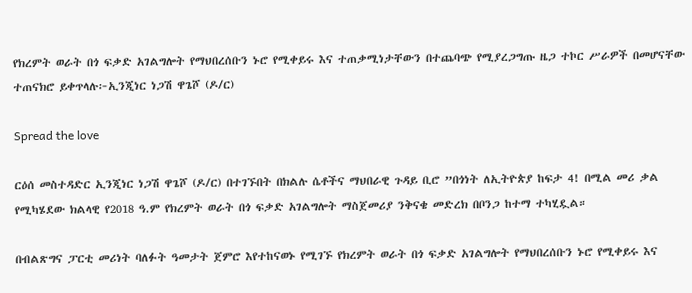የክረምት ወራት በጎ ፍቃድ አገልግሎት የማህበረሰቡን ኑሮ የሚቀይሩ እና ተጠቃሚነታቸውን በተጨባጭ የሚያረጋግጡ ዜጋ ተኮር ሥራዎች በመሆናቸው ተጠናክሮ ይቀጥላሉ፦ኢንጂነር ነጋሽ ዋጌሾ (ዶ/ር)

Spread the love

ርዕሰ መስተዳድር ኢንጂነር ነጋሽ ዋጌሾ (ዶ/ር) በተገኙበት በክልሉ ሴቶችና ማህበራዊ ጉዳይ ቢሮ ”በጎነት ለኢትዮጵያ ከፍታ 4! በሚል መሪ ቃል የሚካሄደው ክልላዊ የ2018 ዓ.ም የክረምት ወራት በጎ ፍቃድ አገልግሎት ማስጀመሪያ ንቅናቄ መድረክ በቦንጋ ከተማ ተካሂዷል።

በብልጽግና ፓርቲ መሪነት ባለፉት ዓመታት ጀምሮ እየተከናወኑ የሚገኙ የክረምት ወራት በጎ ፍቃድ አገልግሎት የማህበረሰቡን ኑሮ የሚቀይሩ እና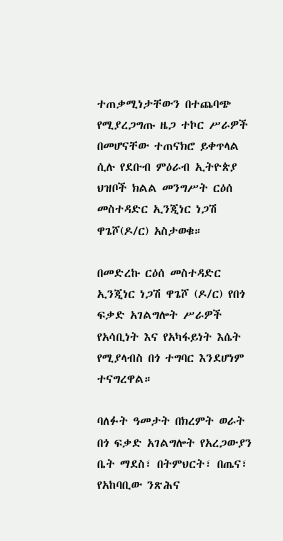ተጠቃሚነታቸውን በተጨባጭ የሚያረጋግጡ ዜጋ ተኮር ሥራዎች በመሆናቸው ተጠናክሮ ይቀጥላል ሲሉ የደቡብ ምዕራብ ኢትዮጵያ ህዝቦች ክልል መንግሥት ርዕሰ መስተዳድር ኢንጂነር ነጋሽ ዋጌሾ(ዶ/ር) አስታወቁ።

በመድረኩ ርዕሰ መስተዳድር ኢንጂነር ነጋሽ ዋጌሾ (ዶ/ር) የበጎ ፍቃድ አገልግሎት ሥራዎች የአሳቢነት እና የአካፋይነት እሴት የሚያላብስ በጎ ተግባር እንደሆነም ተናግረዋል።

ባለፉት ዓመታት በክረምት ወራት በጎ ፍቃድ አገልግሎት የአረጋውያን ቤት ማደስ፣ በትምህርት፣ በጤና፣ የአከባቢው ንጽሕና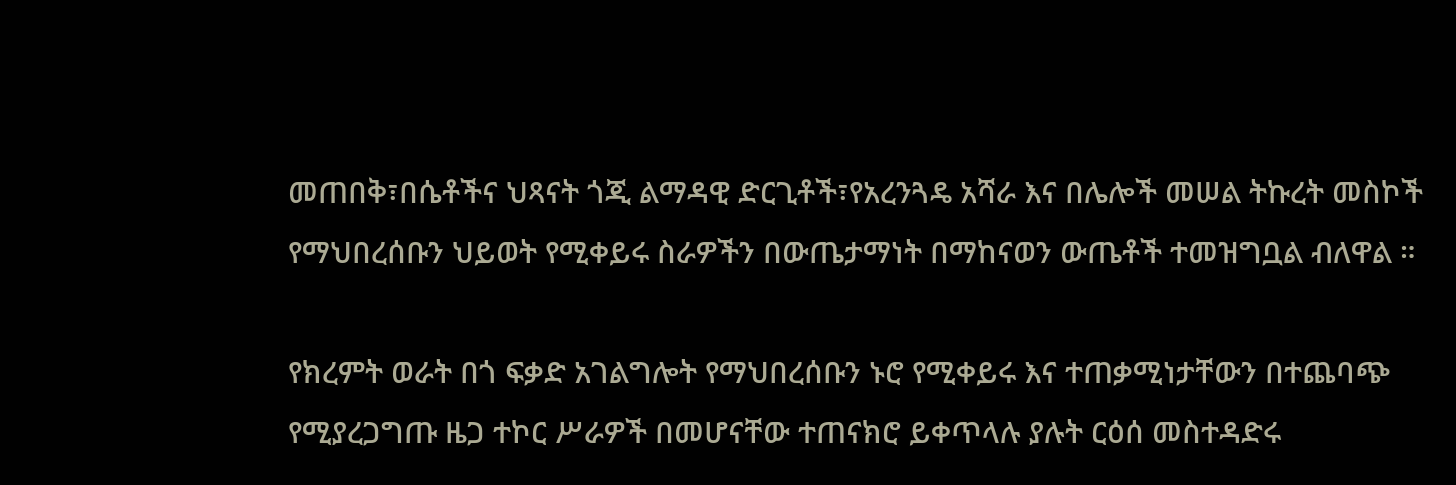መጠበቅ፣በሴቶችና ህጻናት ጎጂ ልማዳዊ ድርጊቶች፣የአረንጓዴ አሻራ እና በሌሎች መሠል ትኩረት መስኮች የማህበረሰቡን ህይወት የሚቀይሩ ስራዎችን በውጤታማነት በማከናወን ውጤቶች ተመዝግቧል ብለዋል ።

የክረምት ወራት በጎ ፍቃድ አገልግሎት የማህበረሰቡን ኑሮ የሚቀይሩ እና ተጠቃሚነታቸውን በተጨባጭ የሚያረጋግጡ ዜጋ ተኮር ሥራዎች በመሆናቸው ተጠናክሮ ይቀጥላሉ ያሉት ርዕሰ መስተዳድሩ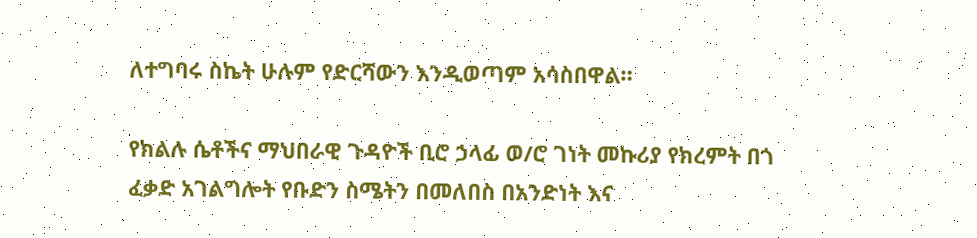ለተግባሩ ስኬት ሁሉም የድርሻውን እንዲወጣም አሳስበዋል።

የክልሉ ሴቶችና ማህበራዊ ጉዳዮች ቢሮ ኃላፊ ወ/ሮ ገነት መኩሪያ የክረምት በጎ ፈቃድ አገልግሎት የቡድን ስሜትን በመለበስ በአንድነት እና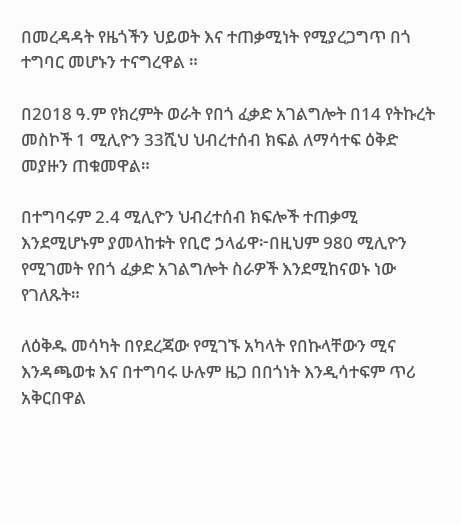በመረዳዳት የዜጎችን ህይወት እና ተጠቃሚነት የሚያረጋግጥ በጎ ተግባር መሆኑን ተናግረዋል ።

በ2018 ዓ.ም የክረምት ወራት የበጎ ፈቃድ አገልግሎት በ14 የትኩረት መስኮች 1 ሚሊዮን 33ሺህ ህብረተሰብ ክፍል ለማሳተፍ ዕቅድ መያዙን ጠቁመዋል።

በተግባሩም 2.4 ሚሊዮን ህብረተሰብ ክፍሎች ተጠቃሚ እንደሚሆኑም ያመላከቱት የቢሮ ኃላፊዋ፦በዚህም 980 ሚሊዮን የሚገመት የበጎ ፈቃድ አገልግሎት ስራዎች እንደሚከናወኑ ነው የገለጹት።

ለዕቅዱ መሳካት በየደረጃው የሚገኙ አካላት የበኩላቸውን ሚና እንዳጫወቱ እና በተግባሩ ሁሉም ዜጋ በበጎነት እንዲሳተፍም ጥሪ አቅርበዋል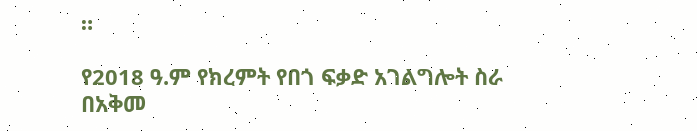።

የ2018 ዓ.ም የክረምት የበጎ ፍቃድ አገልግሎት ስራ በአቅመ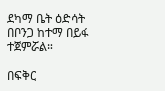ደካማ ቤት ዕድሳት በቦንጋ ከተማ በይፋ ተጀምሯል።

በፍቅር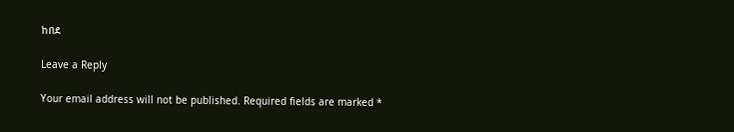ከበደ

Leave a Reply

Your email address will not be published. Required fields are marked *